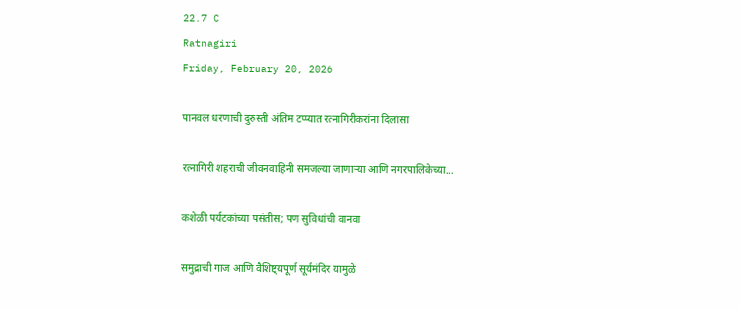22.7 C
Ratnagiri
Friday, February 20, 2026

पानवल धरणाची दुरुस्ती अंतिम टप्प्यात रत्नागिरीकरांना दिलासा

रत्नागिरी शहराची जीवनवाहिनी समजल्या जाणाऱ्या आणि नगरपालिकेच्या...

कशेळी पर्यटकांच्या पसंतीस; पण सुविधांची वानवा

समुद्राची गाज आणि वैशिष्ट्यपूर्ण सूर्यमंदिर यामुळे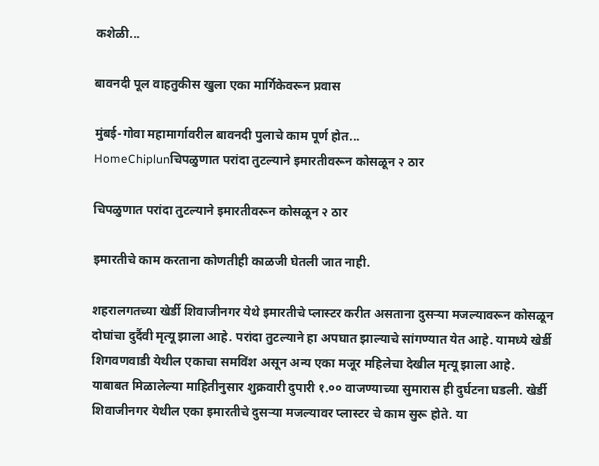कशेळी...

बावनदी पूल वाहतुकीस खुला एका मार्गिकेवरून प्रवास

मुंबई-गोवा महामार्गावरील बावनदी पुलाचे काम पूर्ण होत...
HomeChiplunचिपळुणात परांदा तुटल्याने इमारतीवरून कोसळून २ ठार

चिपळुणात परांदा तुटल्याने इमारतीवरून कोसळून २ ठार

इमारतीचे काम करताना कोणतीही काळजी घेतली जात नाही.

शहरालगतच्या खेर्डी शिवाजीनगर येथे इमारतीचे प्लास्टर करीत असताना दुसऱ्या मजल्यावरून कोसळून दोघांचा दुर्दैवी मृत्यू झाला आहे. परांदा तुटल्याने हा अपघात झाल्याचे सांगण्यात येत आहे. यामध्ये खेर्डी शिगवणवाडी येथील एकाचा समविंश असून अन्य एका मजूर महिलेचा देखील मृत्यू झाला आहे. याबाबत मिळालेल्या माहितीनुसार शुक्रवारी दुपारी १.०० वाजण्याच्या सुमारास ही दुर्घटना घडली. खेर्डी शिवाजीनगर येथील एका इमारतीचे दुसऱ्या मजल्यावर प्लास्टर चे काम सुरू होते. या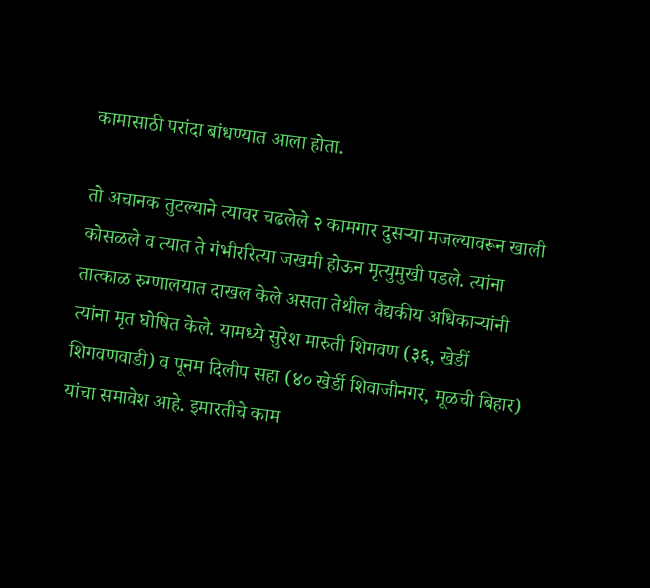कामासाठी परांदा बांधण्यात आला होता.

तो अचानक तुटल्याने त्यावर चढलेले २ कामगार दुसऱ्या मजल्यावरून खाली कोसळले व त्यात ते गंभीररित्या जखमी होऊन मृत्युमुखी पडले. त्यांना तात्काळ रुग्णालयात दाखल केले असता तेथील वैद्यकीय अधिकाऱ्यांनी त्यांना मृत घोषित केले. यामध्ये सुरेश मारुती शिगवण (३६, खेडीं शिगवणवाडी) व पूनम दिलीप सहा (४० खेर्डी शिवाजीनगर, मूळची बिहार) यांचा समावेश आहे. इमारतीचे काम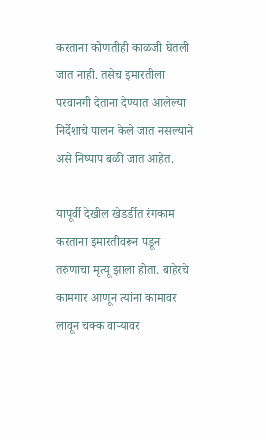करताना कोणतीही काळजी घेतली जात नाही. तसेच इमारतीला परवानगी देताना देण्यात आलेल्या निर्देशाचे पालन केले जात नसल्याने असे निष्पाप बळी जात आहेत.

यापूर्वी देखील खेडर्डीत रंगकाम करताना इमारतीवरून पडून तरुणाचा मृत्यू झाला होता. बाहेरचे कामगार आणून त्यांना कामावर लावून चक्क वाऱ्यावर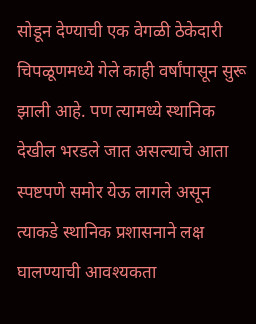सोडून देण्याची एक वेगळी ठेकेदारी चिपळूणमध्ये गेले काही वर्षांपासून सुरू झाली आहे. पण त्यामध्ये स्थानिक देखील भरडले जात असल्याचे आता स्पष्टपणे समोर येऊ लागले असून त्याकडे स्थानिक प्रशासनाने लक्ष घालण्याची आवश्यकता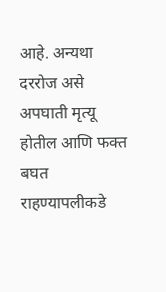आहे. अन्यथा दररोज असे अपघाती मृत्यू होतील आणि फक्त बघत राहण्यापलीकडे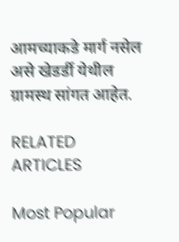आमच्याकडे मार्ग नसेल असे खेडर्डी येथील ग्रामस्थ सांगत आहेत.

RELATED ARTICLES

Most Popular